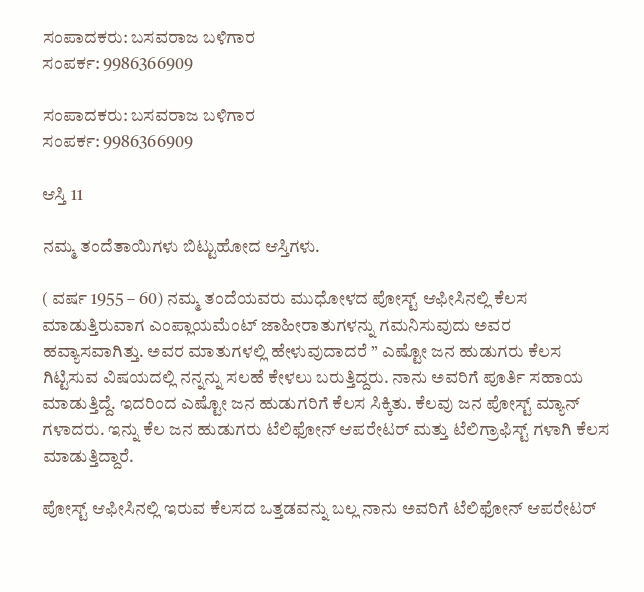ಸಂಪಾದಕರು: ಬಸವರಾಜ ಬಳಿಗಾರ
ಸಂಪರ್ಕ: 9986366909

ಸಂಪಾದಕರು: ಬಸವರಾಜ ಬಳಿಗಾರ
ಸಂಪರ್ಕ: 9986366909

ಆಸ್ತಿ 11

ನಮ್ಮ ತಂದೆತಾಯಿಗಳು ಬಿಟ್ಟುಹೋದ ಆಸ್ತಿಗಳು.

( ವರ್ಷ 1955 – 60) ನಮ್ಮ ತಂದೆಯವರು ಮುಧೋಳದ ಪೋಸ್ಟ್ ಆಫೀಸಿನಲ್ಲಿ ಕೆಲಸ ಮಾಡುತ್ತಿರುವಾಗ ಎಂಪ್ಲಾಯಮೆಂಟ್ ಜಾಹೀರಾತುಗಳನ್ನು ಗಮನಿಸುವುದು ಅವರ ಹವ್ಯಾಸವಾಗಿತ್ತು. ಅವರ ಮಾತುಗಳಲ್ಲಿ ಹೇಳುವುದಾದರೆ ” ಎಷ್ಟೋ ಜನ ಹುಡುಗರು ಕೆಲಸ ಗಿಟ್ಟಿಸುವ ವಿಷಯದಲ್ಲಿ ನನ್ನನ್ನು ಸಲಹೆ ಕೇಳಲು ಬರುತ್ತಿದ್ದರು. ನಾನು ಅವರಿಗೆ ಪೂರ್ತಿ ಸಹಾಯ ಮಾಡುತ್ತಿದ್ದೆ. ಇದರಿಂದ ಎಷ್ಟೋ ಜನ ಹುಡುಗರಿಗೆ ಕೆಲಸ ಸಿಕ್ಕಿತು. ಕೆಲವು ಜನ ಪೋಸ್ಟ್ ಮ್ಯಾನ್ ಗಳಾದರು. ಇನ್ನು ಕೆಲ ಜನ ಹುಡುಗರು ಟೆಲಿಫೋನ್ ಆಪರೇಟರ್ ಮತ್ತು ಟೆಲಿಗ್ರಾಫಿಸ್ಟ್ ಗಳಾಗಿ ಕೆಲಸ ಮಾಡುತ್ತಿದ್ದಾರೆ.

ಪೋಸ್ಟ್ ಆಫೀಸಿನಲ್ಲಿ ಇರುವ ಕೆಲಸದ ಒತ್ತಡವನ್ನು ಬಲ್ಲ ನಾನು ಅವರಿಗೆ ಟೆಲಿಫೋನ್ ಆಪರೇಟರ್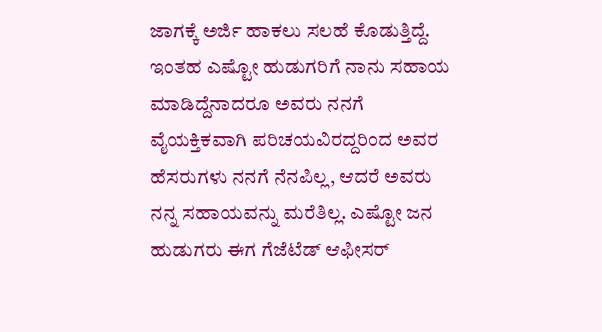ಜಾಗಕ್ಕೆ ಅರ್ಜಿ ಹಾಕಲು ಸಲಹೆ ಕೊಡುತ್ತಿದ್ದೆ. ಇಂತಹ ಎಷ್ಟೋ ಹುಡುಗರಿಗೆ ನಾನು ಸಹಾಯ ಮಾಡಿದ್ದೆನಾದರೂ ಅವರು ನನಗೆ ವೈಯಕ್ತಿಕವಾಗಿ ಪರಿಚಯವಿರದ್ದರಿಂದ ಅವರ ಹೆಸರುಗಳು ನನಗೆ ನೆನಪಿಲ್ಲ, ಆದರೆ ಅವರು ನನ್ನ ಸಹಾಯವನ್ನು ಮರೆತಿಲ್ಲ. ಎಷ್ಟೋ ಜನ ಹುಡುಗರು ಈಗ ಗೆಜೆಟೆಡ್ ಆಫೀಸರ್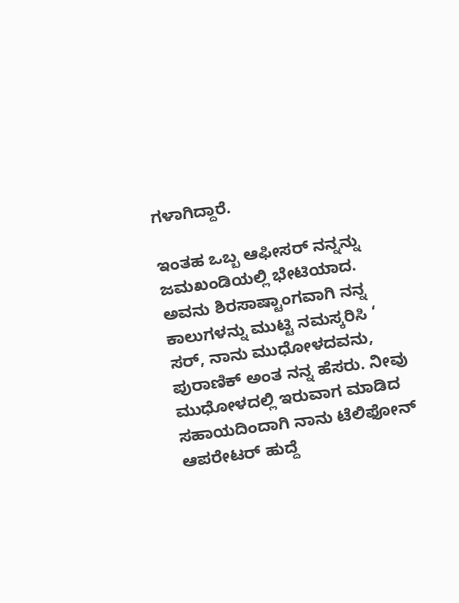ಗಳಾಗಿದ್ದಾರೆ.

ಇಂತಹ ಒಬ್ಬ ಆಫೀಸರ್ ನನ್ನನ್ನು ಜಮಖಂಡಿಯಲ್ಲಿ ಭೇಟಿಯಾದ. ಅವನು ಶಿರಸಾಷ್ಟಾಂಗವಾಗಿ ನನ್ನ ಕಾಲುಗಳನ್ನು ಮುಟ್ಟಿ ನಮಸ್ಕರಿಸಿ ‘ ಸರ್, ನಾನು ಮುಧೋಳದವನು, ಪುರಾಣಿಕ್ ಅಂತ ನನ್ನ ಹೆಸರು. ನೀವು ಮುಧೋಳದಲ್ಲಿ ಇರುವಾಗ ಮಾಡಿದ ಸಹಾಯದಿಂದಾಗಿ ನಾನು ಟೆಲಿಫೋನ್ ಆಪರೇಟರ್ ಹುದ್ದೆ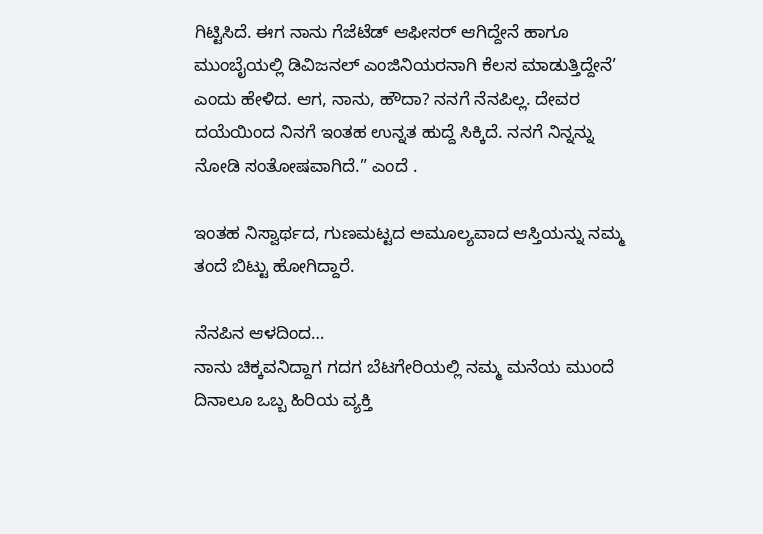ಗಿಟ್ಟಿಸಿದೆ. ಈಗ ನಾನು ಗೆಜೆಟೆಡ್ ಆಫೀಸರ್ ಆಗಿದ್ದೇನೆ ಹಾಗೂ ಮುಂಬೈಯಲ್ಲಿ ಡಿವಿಜನಲ್ ಎಂಜಿನಿಯರನಾಗಿ ಕೆಲಸ ಮಾಡುತ್ತಿದ್ದೇನೆ’ ಎಂದು ಹೇಳಿದ. ಆಗ, ನಾನು, ಹೌದಾ? ನನಗೆ ನೆನಪಿಲ್ಲ. ದೇವರ ದಯೆಯಿಂದ ನಿನಗೆ ಇಂತಹ ಉನ್ನತ ಹುದ್ದೆ ಸಿಕ್ಕಿದೆ. ನನಗೆ ನಿನ್ನನ್ನು ನೋಡಿ ಸಂತೋಷವಾಗಿದೆ.” ಎಂದೆ .

ಇಂತಹ ನಿಸ್ವಾರ್ಥದ, ಗುಣಮಟ್ಟದ ಅಮೂಲ್ಯವಾದ ಆಸ್ತಿಯನ್ನು ನಮ್ಮ ತಂದೆ ಬಿಟ್ಟು ಹೋಗಿದ್ದಾರೆ.

ನೆನಪಿನ ಆಳದಿಂದ…
ನಾನು ಚಿಕ್ಕವನಿದ್ದಾಗ ಗದಗ ಬೆಟಗೇರಿಯಲ್ಲಿ ನಮ್ಮ ಮನೆಯ ಮುಂದೆ ದಿನಾಲೂ ಒಬ್ಬ ಹಿರಿಯ ವ್ಯಕ್ತಿ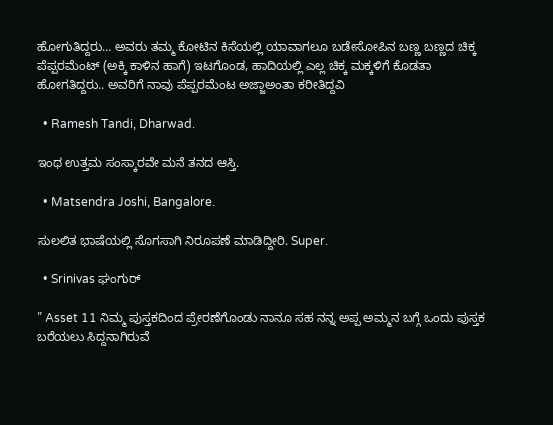ಹೋಗುತಿದ್ದರು… ಅವರು ತಮ್ಮ ಕೋಟಿನ ಕಿಸೆಯಲ್ಲಿ ಯಾವಾಗಲೂ ಬಡೇಸೋಪಿನ ಬಣ್ಣ ಬಣ್ಣದ ಚಿಕ್ಕ ಪೆಪ್ಪರಮೆಂಟ್ (ಅಕ್ಕಿ ಕಾಳಿನ ಹಾಗೆ) ಇಟಗೊಂಡ, ಹಾದಿಯಲ್ಲಿ ಎಲ್ಲ ಚಿಕ್ಕ ಮಕ್ಕಳಿಗೆ ಕೊಡತಾ ಹೋಗತಿದ್ದರು.. ಅವರಿಗೆ ನಾವು ಪೆಪ್ಪರಮೆಂಟ ಅಜ್ಜಾಅಂತಾ ಕರೀತಿದ್ದವಿ

  • Ramesh Tandi, Dharwad.

ಇಂಥ ಉತ್ತಮ ಸಂಸ್ಕಾರವೇ ಮನೆ ತನದ ಆಸ್ತಿ.

  • Matsendra Joshi, Bangalore.

ಸುಲಲಿತ ಭಾಷೆಯಲ್ಲಿ ಸೊಗಸಾಗಿ ನಿರೂಪಣೆ ಮಾಡಿದ್ದೀರಿ. Super.

  • Srinivas ಘಂಗುರ್

” Asset 11 ನಿಮ್ಮ ಪುಸ್ತಕದಿಂದ ಪ್ರೇರಣೆಗೊಂಡು ನಾನೂ ಸಹ ನನ್ನ ಅಪ್ಪ ಅಮ್ಮನ ಬಗ್ಗೆ ಒಂದು ಪುಸ್ತಕ ಬರೆಯಲು ಸಿದ್ದನಾಗಿರುವೆ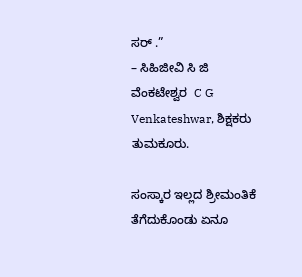ಸರ್ .”
– ಸಿಹಿಜೀವಿ ಸಿ ಜಿ ವೆಂಕಟೇಶ್ವರ  C G Venkateshwar, ಶಿಕ್ಷಕರು ತುಮಕೂರು.

ಸಂಸ್ಕಾರ ಇಲ್ಲದ ಶ್ರೀಮಂತಿಕೆ ತೆಗೆದುಕೊಂಡು ಏನೂ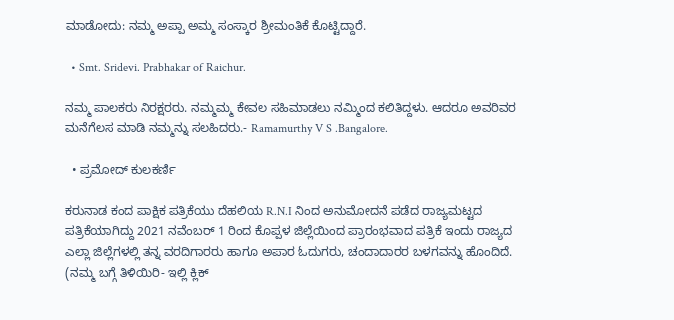ಮಾಡೋದು: ನಮ್ಮ ಅಪ್ಪಾ ಅಮ್ಮ ಸಂಸ್ಕಾರ ಶ್ರೀಮಂತಿಕೆ ಕೊಟ್ಟಿದ್ದಾರೆ.

  • Smt. Sridevi. Prabhakar of Raichur.

ನಮ್ಮ ಪಾಲಕರು ನಿರಕ್ಷರರು. ನಮ್ಮಮ್ಮ ಕೇವಲ ಸಹಿಮಾಡಲು ನಮ್ಮಿಂದ ಕಲಿತಿದ್ದಳು. ಆದರೂ ಅವರಿವರ ಮನೆಗೆಲಸ ಮಾಡಿ ನಮ್ಮನ್ನು ಸಲಹಿದರು.- Ramamurthy V S .Bangalore.

  • ಪ್ರಮೋದ್ ಕುಲಕರ್ಣಿ

ಕರುನಾಡ ಕಂದ ಪಾಕ್ಷಿಕ ಪತ್ರಿಕೆಯು ದೆಹಲಿಯ R.N.I ನಿಂದ ಅನುಮೋದನೆ ಪಡೆದ ರಾಜ್ಯಮಟ್ಟದ ಪತ್ರಿಕೆಯಾಗಿದ್ದು 2021 ನವೆಂಬರ್ 1 ರಿಂದ ಕೊಪ್ಪಳ ಜಿಲ್ಲೆಯಿಂದ ಪ್ರಾರಂಭವಾದ ಪತ್ರಿಕೆ ಇಂದು ರಾಜ್ಯದ ಎಲ್ಲಾ ಜಿಲ್ಲೆಗಳಲ್ಲಿ ತನ್ನ ವರದಿಗಾರರು ಹಾಗೂ ಅಪಾರ ಓದುಗರು, ಚಂದಾದಾರರ ಬಳಗವನ್ನು ಹೊಂದಿದೆ. (ನಮ್ಮ ಬಗ್ಗೆ ತಿಳಿಯಿರಿ- ಇಲ್ಲಿ ಕ್ಲಿಕ್‌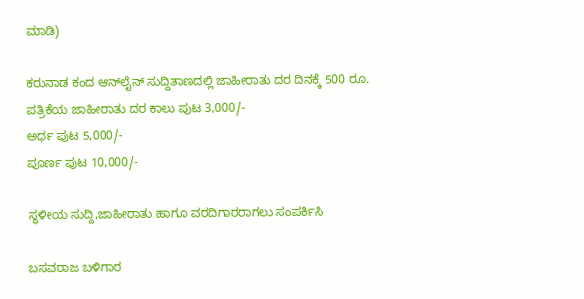ಮಾಡಿ)

ಕರುನಾಡ ಕಂದ ಆನ್‌ಲೈನ್‌ ಸುದ್ದಿತಾಣದಲ್ಲಿ ಜಾಹೀರಾತು ದರ ದಿನಕ್ಕೆ 500 ರೂ.
ಪತ್ರಿಕೆಯ ಜಾಹೀರಾತು ದರ ಕಾಲು ಪುಟ 3,000/-
ಅರ್ಧ ಪುಟ 5,000/-
ಪೂರ್ಣ ಪುಟ 10,000/-

ಸ್ಥಳೀಯ ಸುದ್ದಿ,ಜಾಹೀರಾತು ಹಾಗೂ ವರದಿಗಾರರಾಗಲು ಸಂಪರ್ಕಿಸಿ

ಬಸವರಾಜ ಬಳಿಗಾರ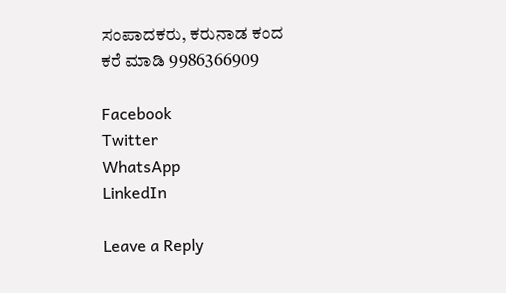ಸಂಪಾದಕರು, ಕರುನಾಡ ಕಂದ
ಕರೆ ಮಾಡಿ 9986366909

Facebook
Twitter
WhatsApp
LinkedIn

Leave a Reply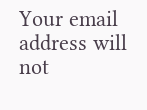Your email address will not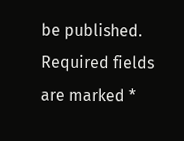be published. Required fields are marked *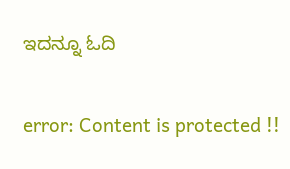ಇದನ್ನೂ ಓದಿ

error: Content is protected !!